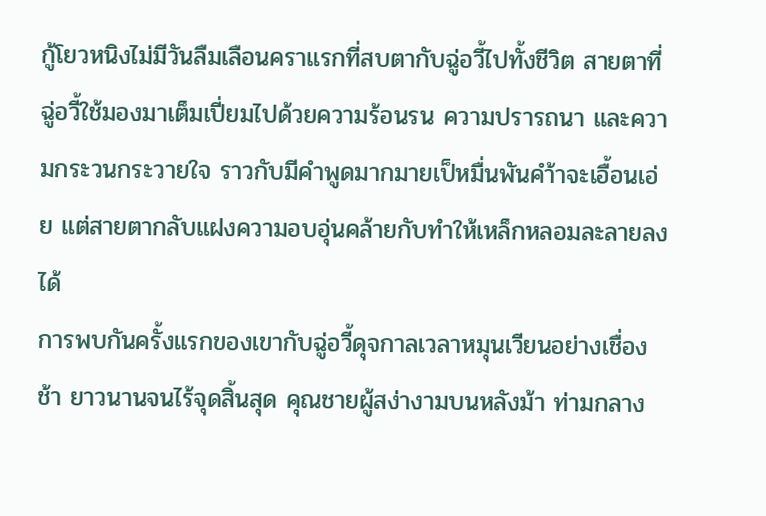กู้โยวหนิงไม่มีวันลืมเลือนคราแรกที่สบตากับฉู่อวี้ไปทั้งชีวิต สายตาที่ฉู่อวี้ใช้มองมาเต็มเปี่ยมไปด้วยความร้อนรน ความปรารถนา และความกระวนกระวายใจ ราวกับมีคำพูดมากมายเป็หมื่นพันคำ้าจะเอื้อนเอ่ย แต่สายตากลับแฝงความอบอุ่นคล้ายกับทำให้เหล็กหลอมละลายลงได้
การพบกันครั้งแรกของเขากับฉู่อวี้ดุจกาลเวลาหมุนเวียนอย่างเชื่องช้า ยาวนานจนไร้จุดสิ้นสุด คุณชายผู้สง่างามบนหลังม้า ท่ามกลาง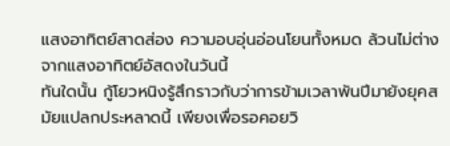แสงอาทิตย์สาดส่อง ความอบอุ่นอ่อนโยนทั้งหมด ล้วนไม่ต่างจากแสงอาทิตย์อัสดงในวันนี้
ทันใดนั้น กู้โยวหนิงรู้สึกราวกับว่าการข้ามเวลาพันปีมายังยุคสมัยแปลกประหลาดนี้ เพียงเพื่อรอคอยวิ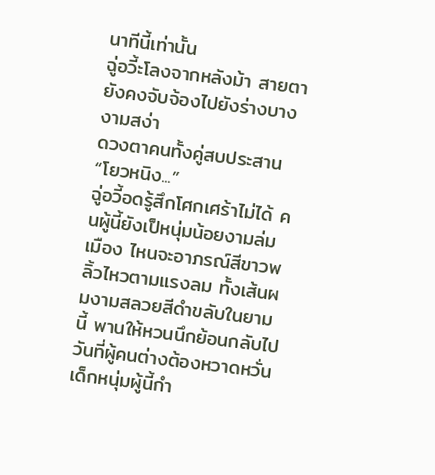นาทีนี้เท่านั้น
ฉู่อวี้ะโลงจากหลังม้า สายตายังคงจับจ้องไปยังร่างบางงามสง่า
ดวงตาคนทั้งคู่สบประสาน
“โยวหนิง...”
ฉู่อวี้อดรู้สึกโศกเศร้าไม่ได้ คนผู้นี้ยังเป็หนุ่มน้อยงามล่มเมือง ไหนจะอาภรณ์สีขาวพลิ้วไหวตามแรงลม ทั้งเส้นผมงามสลวยสีดำขลับในยามนี้ พานให้หวนนึกย้อนกลับไปวันที่ผู้คนต่างต้องหวาดหวั่น เด็กหนุ่มผู้นี้กำ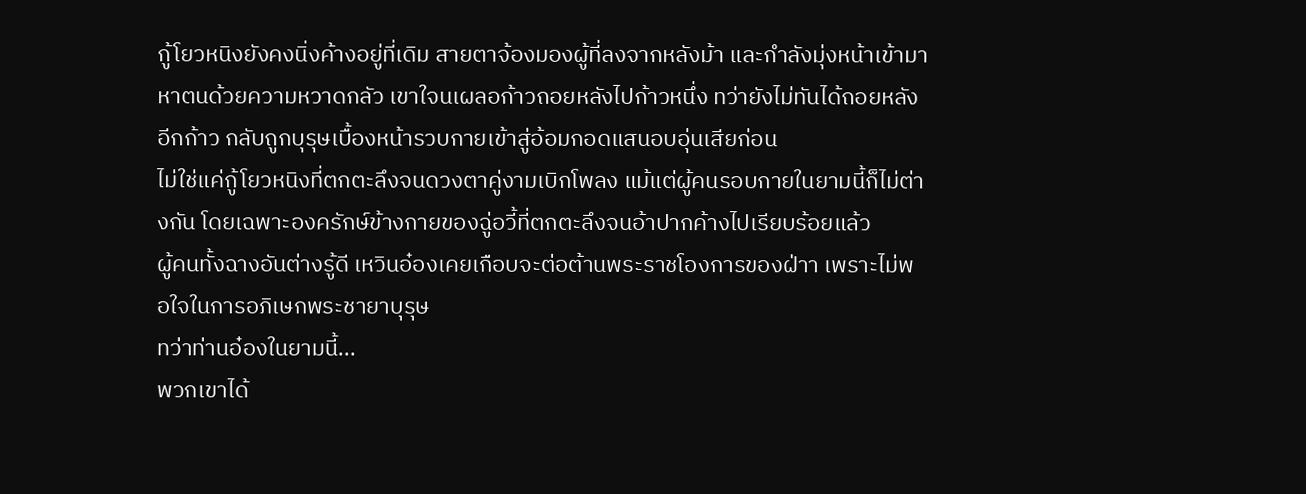กู้โยวหนิงยังคงนิ่งค้างอยู่ที่เดิม สายตาจ้องมองผู้ที่ลงจากหลังม้า และกำลังมุ่งหน้าเข้ามาหาตนด้วยความหวาดกลัว เขาใจนเผลอก้าวถอยหลังไปก้าวหนึ่ง ทว่ายังไม่ทันได้ถอยหลังอีกก้าว กลับถูกบุรุษเบื้องหน้ารวบกายเข้าสู่อ้อมกอดแสนอบอุ่นเสียก่อน
ไม่ใช่แค่กู้โยวหนิงที่ตกตะลึงจนดวงตาคู่งามเบิกโพลง แม้แต่ผู้คนรอบกายในยามนี้ก็ไม่ต่างกัน โดยเฉพาะองครักษ์ข้างกายของฉู่อวี้ที่ตกตะลึงจนอ้าปากค้างไปเรียบร้อยแล้ว
ผู้คนทั้งฉางอันต่างรู้ดี เหวินอ๋องเคยเกือบจะต่อต้านพระราชโองการของฝ่าา เพราะไม่พอใจในการอภิเษกพระชายาบุรุษ
ทว่าท่านอ๋องในยามนี้...
พวกเขาได้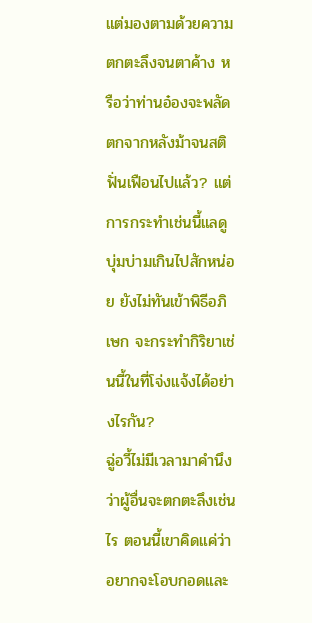แต่มองตามด้วยความตกตะลึงจนตาค้าง หรือว่าท่านอ๋องจะพลัดตกจากหลังม้าจนสติฟั่นเฟือนไปแล้ว? แต่การกระทำเช่นนี้แลดูบุ่มบ่ามเกินไปสักหน่อย ยังไม่ทันเข้าพิธีอภิเษก จะกระทำกิริยาเช่นนี้ในที่โจ่งแจ้งได้อย่างไรกัน?
ฉู่อวี้ไม่มีเวลามาคำนึงว่าผู้อื่นจะตกตะลึงเช่นไร ตอนนี้เขาคิดแค่ว่าอยากจะโอบกอดและ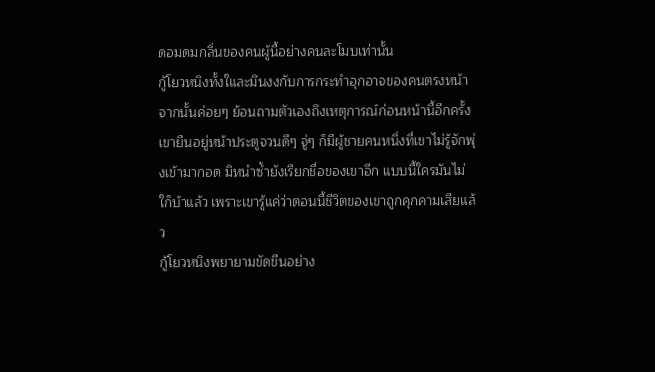ดอมดมกลิ่นของคนผู้นี้อย่างคนละโมบเท่านั้น
กู้โยวหนิงทั้งใและมึนงงกับการกระทำอุกอาจของคนตรงหน้า จากนั้นค่อยๆ ย้อนถามตัวเองถึงเหตุการณ์ก่อนหน้านี้อีกครั้ง เขายืนอยู่หน้าประตูจวนดีๆ จู่ๆ ก็มีผู้ชายคนหนึ่งที่เขาไม่รู้จักพุ่งเข้ามากอด มิหนำซ้ำยังเรียกชื่อของเขาอีก แบบนี้ใครมันไม่ใก็บ้าแล้ว เพราะเขารู้แค่ว่าตอนนี้ชีวิตของเขาถูกคุกคามเสียแล้ว
กู้โยวหนิงพยายามขัดขืนอย่าง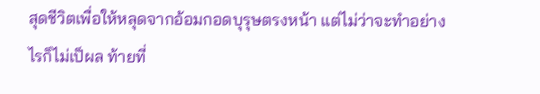สุดชีวิตเพื่อให้หลุดจากอ้อมกอดบุรุษตรงหน้า แต่ไม่ว่าจะทำอย่างไรก็ไม่เป็ผล ท้ายที่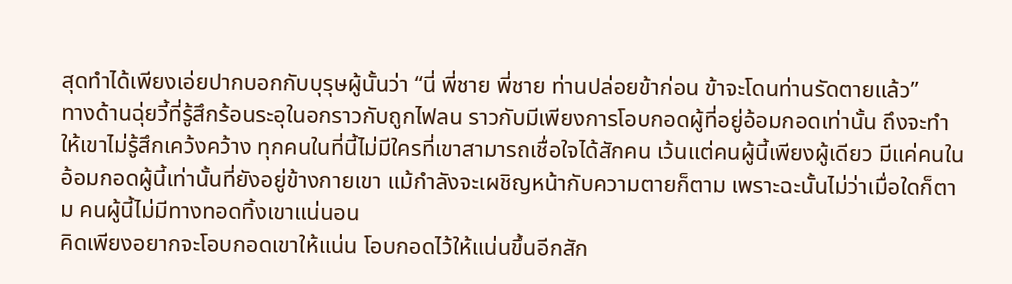สุดทำได้เพียงเอ่ยปากบอกกับบุรุษผู้นั้นว่า “นี่ พี่ชาย พี่ชาย ท่านปล่อยข้าก่อน ข้าจะโดนท่านรัดตายแล้ว”
ทางด้านฉุ่ยวี้ที่รู้สึกร้อนระอุในอกราวกับถูกไฟลน ราวกับมีเพียงการโอบกอดผู้ที่อยู่อ้อมกอดเท่านั้น ถึงจะทำให้เขาไม่รู้สึกเคว้งคว้าง ทุกคนในที่นี้ไม่มีใครที่เขาสามารถเชื่อใจได้สักคน เว้นแต่คนผู้นี้เพียงผู้เดียว มีแค่คนในอ้อมกอดผู้นี้เท่านั้นที่ยังอยู่ข้างกายเขา แม้กำลังจะเผชิญหน้ากับความตายก็ตาม เพราะฉะนั้นไม่ว่าเมื่อใดก็ตาม คนผู้นี้ไม่มีทางทอดทิ้งเขาแน่นอน
คิดเพียงอยากจะโอบกอดเขาให้แน่น โอบกอดไว้ให้แน่นขึ้นอีกสัก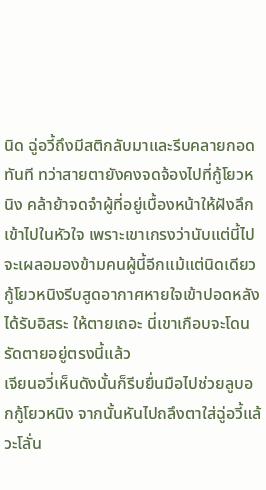นิด ฉู่อวี้ถึงมีสติกลับมาและรีบคลายกอดทันที ทว่าสายตายังคงจดจ้องไปที่กู้โยวหนิง คล้าย้าจดจำผู้ที่อยู่เบื้องหน้าให้ฝังลึกเข้าไปในหัวใจ เพราะเขาเกรงว่านับแต่นี้ไปจะเผลอมองข้ามคนผู้นี้อีกแม้แต่นิดเดียว
กู้โยวหนิงรีบสูดอากาศหายใจเข้าปอดหลังได้รับอิสระ ให้ตายเถอะ นี่เขาเกือบจะโดนรัดตายอยู่ตรงนี้แล้ว
เจียนอวี่เห็นดังนั้นก็รีบยื่นมือไปช่วยลูบอกกู้โยวหนิง จากนั้นหันไปถลึงตาใส่ฉู่อวี้แล้วะโลั่น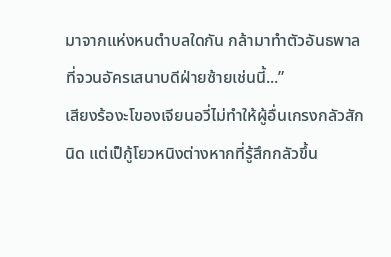มาจากแห่งหนตำบลใดกัน กล้ามาทำตัวอันธพาลที่จวนอัครเสนาบดีฝ่ายซ้ายเช่นนี้...”
เสียงร้องะโของเจียนอวี่ไม่ทำให้ผู้อื่นเกรงกลัวสักนิด แต่เป็กู้โยวหนิงต่างหากที่รู้สึกกลัวขึ้น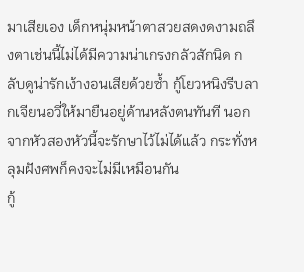มาเสียเอง เด็กหนุ่มหน้าตาสวยสดงดงามถลึงตาเช่นนี้ไม่ได้มีความน่าเกรงกลัวสักนิด กลับดูน่ารักเง้างอนเสียด้วยซ้ำ กู้โยวหนิงรีบลากเจียนอวี่ให้มายืนอยู่ด้านหลังตนทันที นอกจากหัวสองหัวนี้จะรักษาไว้ไม่ได้แล้ว กระทั่งหลุมฝังศพก็คงจะไม่มีเหมือนกัน
กู้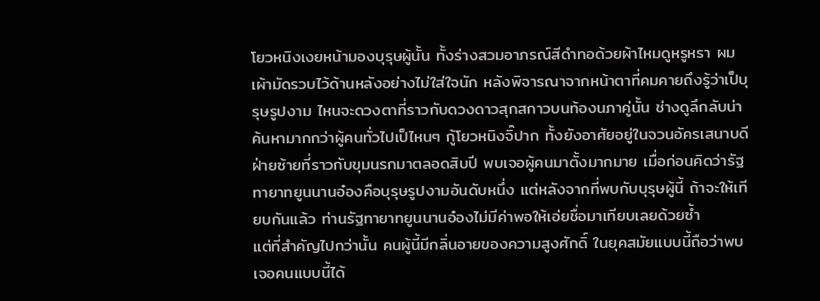โยวหนิงเงยหน้ามองบุรุษผู้นั้น ทั้งร่างสวมอาภรณ์สีดำทอด้วยผ้าไหมดูหรูหรา ผมเผ้ามัดรวบไว้ด้านหลังอย่างไม่ใส่ใจนัก หลังพิจารณาจากหน้าตาที่คมคายถึงรู้ว่าเป็บุรุษรูปงาม ไหนจะดวงตาที่ราวกับดวงดาวสุกสกาวบนท้องนภาคู่นั้น ช่างดูลึกลับน่าค้นหามากกว่าผู้คนทั่วไปเป็ไหนๆ กู้โยวหนิงจิ๊ปาก ทั้งยังอาศัยอยู่ในจวนอัครเสนาบดีฝ่ายซ้ายที่ราวกับขุมนรกมาตลอดสิบปี พบเจอผู้คนมาตั้งมากมาย เมื่อก่อนคิดว่ารัฐทายาทยูนนานอ๋องคือบุรุษรูปงามอันดับหนึ่ง แต่หลังจากที่พบกับบุรุษผู้นี้ ถ้าจะให้เทียบกันแล้ว ท่านรัฐทายาทยูนนานอ๋องไม่มีค่าพอให้เอ่ยชื่อมาเทียบเลยด้วยซ้ำ
แต่ที่สำคัญไปกว่านั้น คนผู้นี้มีกลิ่นอายของความสูงศักดิ์ ในยุคสมัยแบบนี้ถือว่าพบเจอคนแบบนี้ได้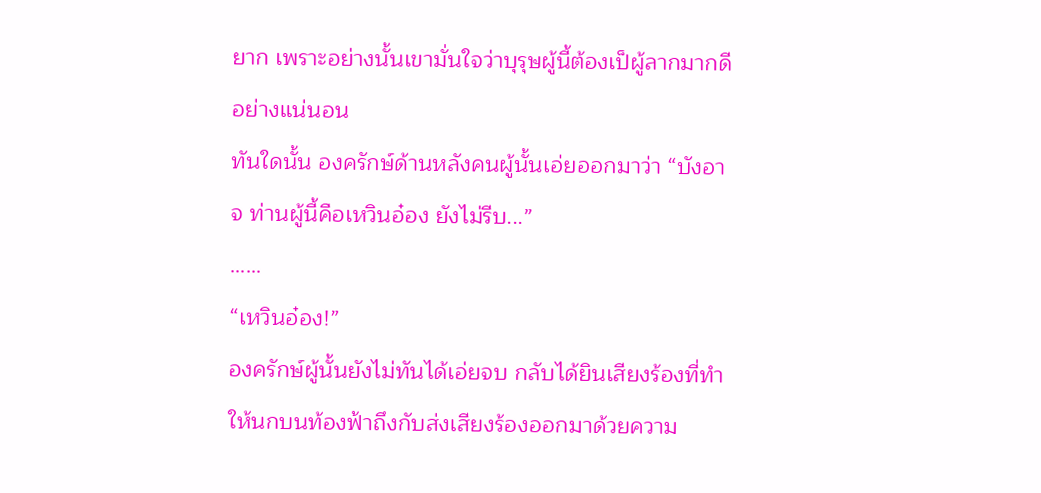ยาก เพราะอย่างนั้นเขามั่นใจว่าบุรุษผู้นี้ต้องเป็ผู้ลากมากดีอย่างแน่นอน
ทันใดนั้น องครักษ์ด้านหลังคนผู้นั้นเอ่ยออกมาว่า “บังอาจ ท่านผู้นี้คือเหวินอ๋อง ยังไม่รีบ...”
……
“เหวินอ๋อง!”
องครักษ์ผู้นั้นยังไม่ทันได้เอ่ยจบ กลับได้ยินเสียงร้องที่ทำให้นกบนท้องฟ้าถึงกับส่งเสียงร้องออกมาด้วยความ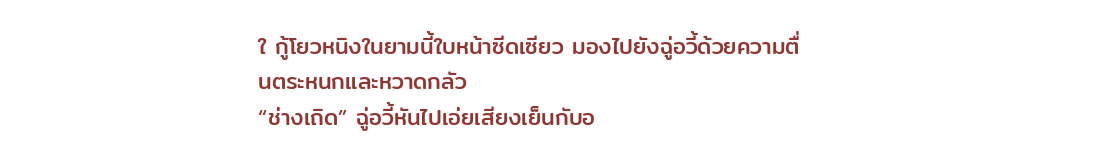ใ กู้โยวหนิงในยามนี้ใบหน้าซีดเซียว มองไปยังฉู่อวี้ด้วยความตื่นตระหนกและหวาดกลัว
“ช่างเถิด” ฉู่อวี้หันไปเอ่ยเสียงเย็นกับอ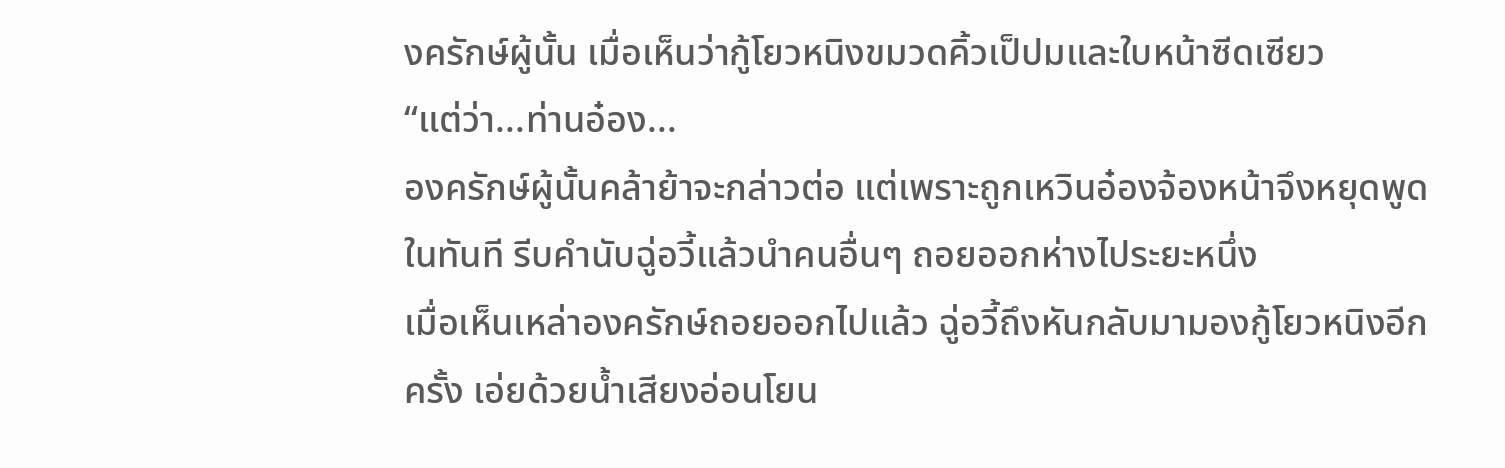งครักษ์ผู้นั้น เมื่อเห็นว่ากู้โยวหนิงขมวดคิ้วเป็ปมและใบหน้าซีดเซียว
“แต่ว่า...ท่านอ๋อง...
องครักษ์ผู้นั้นคล้าย้าจะกล่าวต่อ แต่เพราะถูกเหวินอ๋องจ้องหน้าจึงหยุดพูดในทันที รีบคำนับฉู่อวี้แล้วนำคนอื่นๆ ถอยออกห่างไประยะหนึ่ง
เมื่อเห็นเหล่าองครักษ์ถอยออกไปแล้ว ฉู่อวี้ถึงหันกลับมามองกู้โยวหนิงอีกครั้ง เอ่ยด้วยน้ำเสียงอ่อนโยน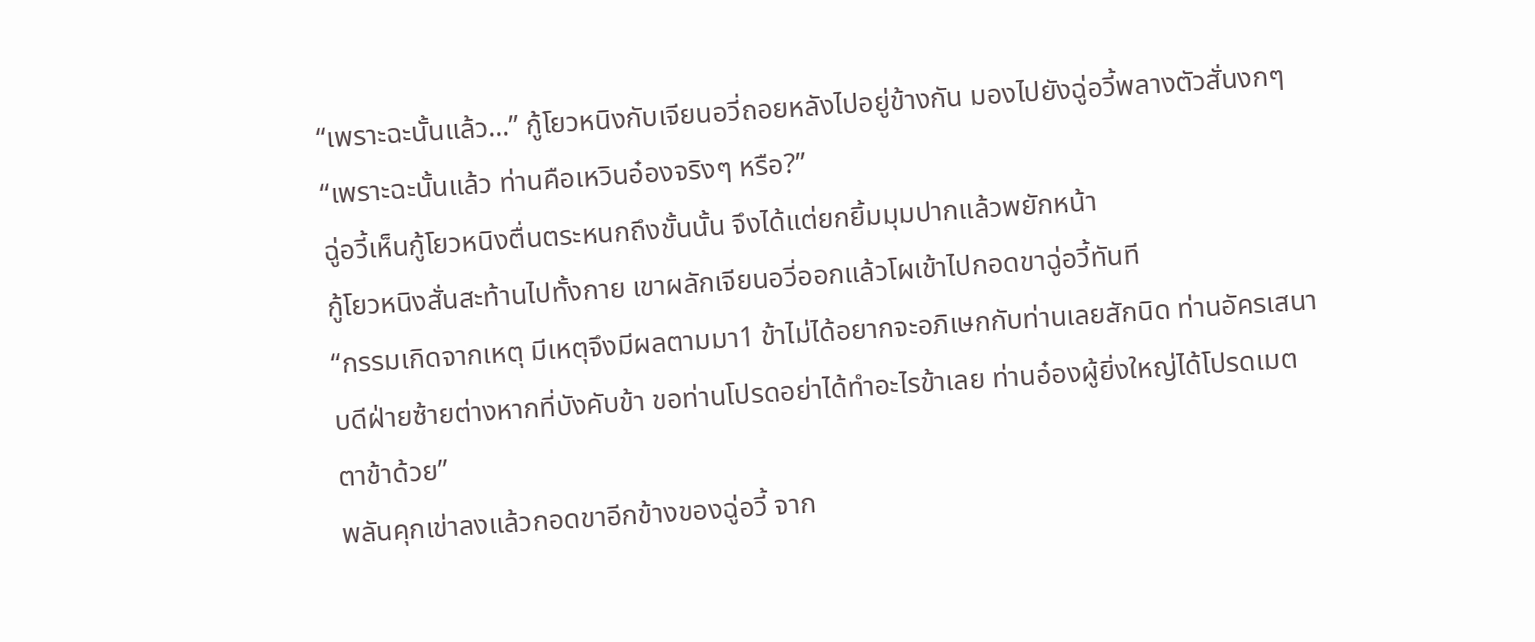“เพราะฉะนั้นแล้ว...” กู้โยวหนิงกับเจียนอวี่ถอยหลังไปอยู่ข้างกัน มองไปยังฉู่อวี้พลางตัวสั่นงกๆ
“เพราะฉะนั้นแล้ว ท่านคือเหวินอ๋องจริงๆ หรือ?”
ฉู่อวี้เห็นกู้โยวหนิงตื่นตระหนกถึงขั้นนั้น จึงได้แต่ยกยิ้มมุมปากแล้วพยักหน้า
กู้โยวหนิงสั่นสะท้านไปทั้งกาย เขาผลักเจียนอวี่ออกแล้วโผเข้าไปกอดขาฉู่อวี้ทันที
“กรรมเกิดจากเหตุ มีเหตุจึงมีผลตามมา1 ข้าไม่ได้อยากจะอภิเษกกับท่านเลยสักนิด ท่านอัครเสนาบดีฝ่ายซ้ายต่างหากที่บังคับข้า ขอท่านโปรดอย่าได้ทำอะไรข้าเลย ท่านอ๋องผู้ยิ่งใหญ่ได้โปรดเมตตาข้าด้วย”
พลันคุกเข่าลงแล้วกอดขาอีกข้างของฉู่อวี้ จาก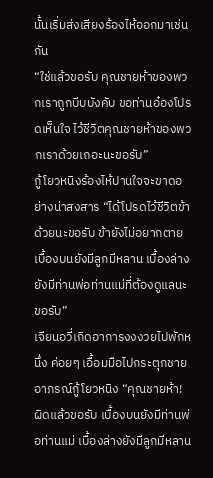นั้นเริ่มส่งเสียงร้องไห้ออกมาเช่นกัน
“ใช่แล้วขอรับ คุณชายห้าของพวกเราถูกบีบบังคับ ขอท่านอ๋องโปรดเห็นใจ ไว้ชีวิตคุณชายห้าของพวกเราด้วยเถอะนะขอรับ”
กู้โยวหนิงร้องไห้ปานใจจะขาดอย่างน่าสงสาร “ได้โปรดไว้ชีวิตข้าด้วยนะขอรับ ข้ายังไม่อยากตาย เบื้องบนยังมีลูกมีหลาน เบื้องล่างยังมีท่านพ่อท่านแม่ที่ต้องดูแลนะขอรับ”
เจียนอวี่เกิดอาการงงงวยไปพักหนึ่ง ค่อยๆ เอื้อมมือไปกระตุกชายอาภรณ์กู้โยวหนิง “คุณชายห้า! ผิดแล้วขอรับ เบื้องบนยังมีท่านพ่อท่านแม่ เบื้องล่างยังมีลูกมีหลาน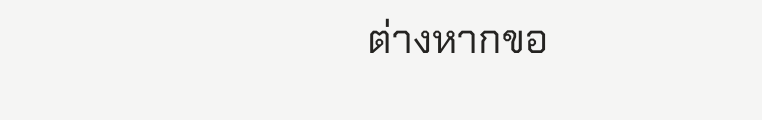ต่างหากขอ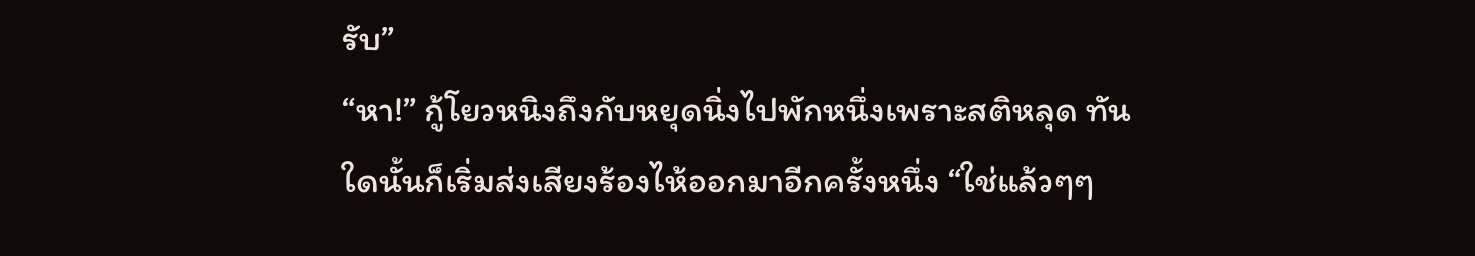รับ”
“หา!” กู้โยวหนิงถึงกับหยุดนิ่งไปพักหนึ่งเพราะสติหลุด ทันใดนั้นก็เริ่มส่งเสียงร้องไห้ออกมาอีกครั้งหนึ่ง “ใช่แล้วๆๆ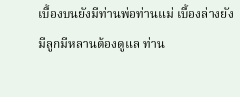เบื้องบนยังมีท่านพ่อท่านแม่ เบื้องล่างยังมีลูกมีหลานต้องดูแล ท่าน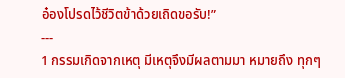อ๋องโปรดไว้ชีวิตข้าด้วยเถิดขอรับ!”
---
1 กรรมเกิดจากเหตุ มีเหตุจึงมีผลตามมา หมายถึง ทุกๆ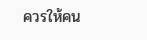ควรให้คน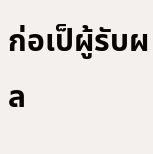ก่อเป็ผู้รับผล